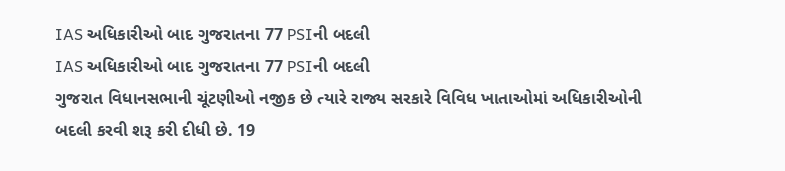IAS અધિકારીઓ બાદ ગુજરાતના 77 PSIની બદલી
IAS અધિકારીઓ બાદ ગુજરાતના 77 PSIની બદલી
ગુજરાત વિધાનસભાની ચૂંટણીઓ નજીક છે ત્યારે રાજ્ય સરકારે વિવિધ ખાતાઓમાં અધિકારીઓની બદલી કરવી શરૂ કરી દીધી છે. 19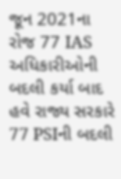જૂન 2021ના રોજ 77 IAS અધિકારીઓની બદલી કર્યા બાદ હવે રાજ્ય સરકારે 77 PSIની બદલી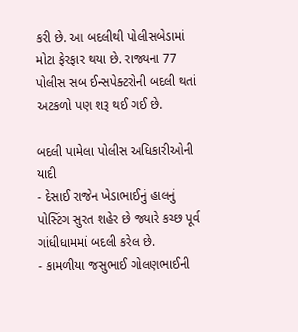કરી છે. આ બદલીથી પોલીસબેડામાં મોટા ફેરફાર થયા છે. રાજ્યના 77 પોલીસ સબ ઈન્સપેક્ટરોની બદલી થતાં અટકળો પણ શરૂ થઈ ગઈ છે.

બદલી પામેલા પોલીસ અધિકારીઓની યાદી
- દેસાઈ રાજેન ખેડાભાઈનું હાલનું પોસ્ટિંગ સુરત શહેર છે જ્યારે કચ્છ પૂર્વ ગાંધીધામમાં બદલી કરેલ છે.
- કામળીયા જસુભાઈ ગોલણભાઈની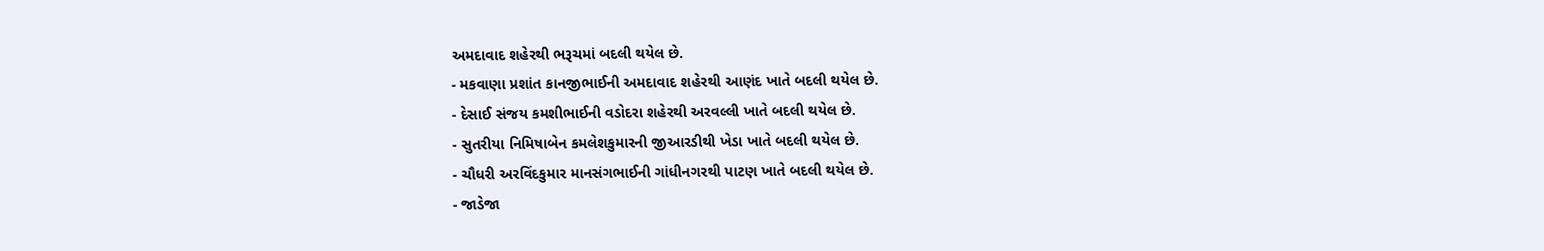અમદાવાદ શહેરથી ભરૂચમાં બદલી થયેલ છે.
- મકવાણા પ્રશાંત કાનજીભાઈની અમદાવાદ શહેરથી આણંદ ખાતે બદલી થયેલ છે.
- દેસાઈ સંજય કમશીભાઈની વડોદરા શહેરથી અરવલ્લી ખાતે બદલી થયેલ છે.
- સુતરીયા નિમિષાબેન કમલેશકુમારની જીઆરડીથી ખેડા ખાતે બદલી થયેલ છે.
- ચૌધરી અરવિંદકુમાર માનસંગભાઈની ગાંધીનગરથી પાટણ ખાતે બદલી થયેલ છે.
- જાડેજા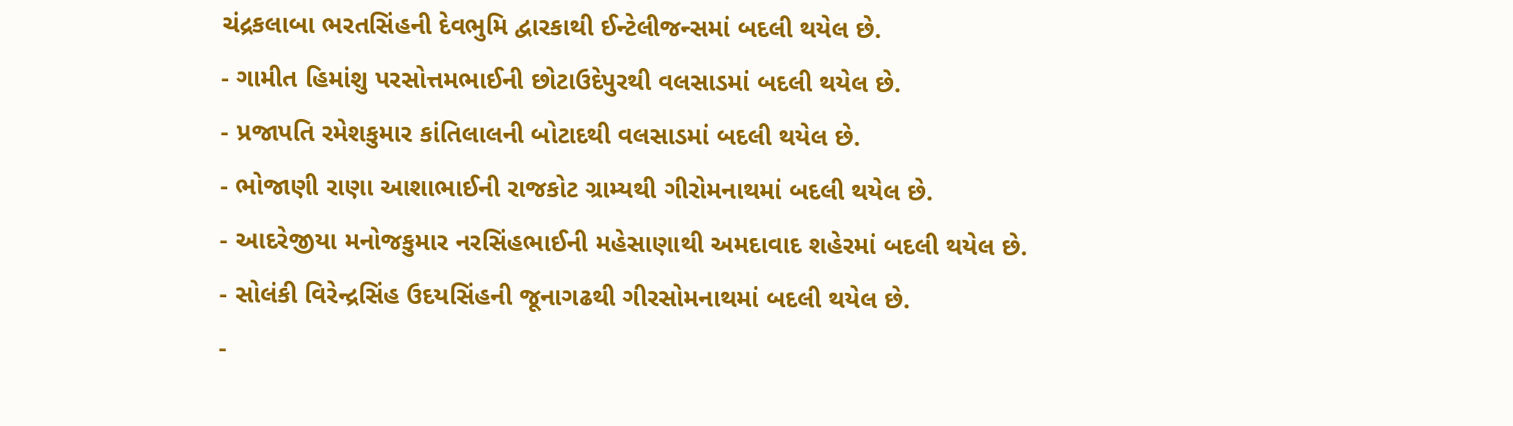ચંદ્રકલાબા ભરતસિંહની દેવભુમિ દ્વારકાથી ઈન્ટેલીજન્સમાં બદલી થયેલ છે.
- ગામીત હિમાંશુ પરસોત્તમભાઈની છોટાઉદેપુરથી વલસાડમાં બદલી થયેલ છે.
- પ્રજાપતિ રમેશકુમાર કાંતિલાલની બોટાદથી વલસાડમાં બદલી થયેલ છે.
- ભોજાણી રાણા આશાભાઈની રાજકોટ ગ્રામ્યથી ગીરોમનાથમાં બદલી થયેલ છે.
- આદરેજીયા મનોજકુમાર નરસિંહભાઈની મહેસાણાથી અમદાવાદ શહેરમાં બદલી થયેલ છે.
- સોલંકી વિરેન્દ્રસિંહ ઉદયસિંહની જૂનાગઢથી ગીરસોમનાથમાં બદલી થયેલ છે.
-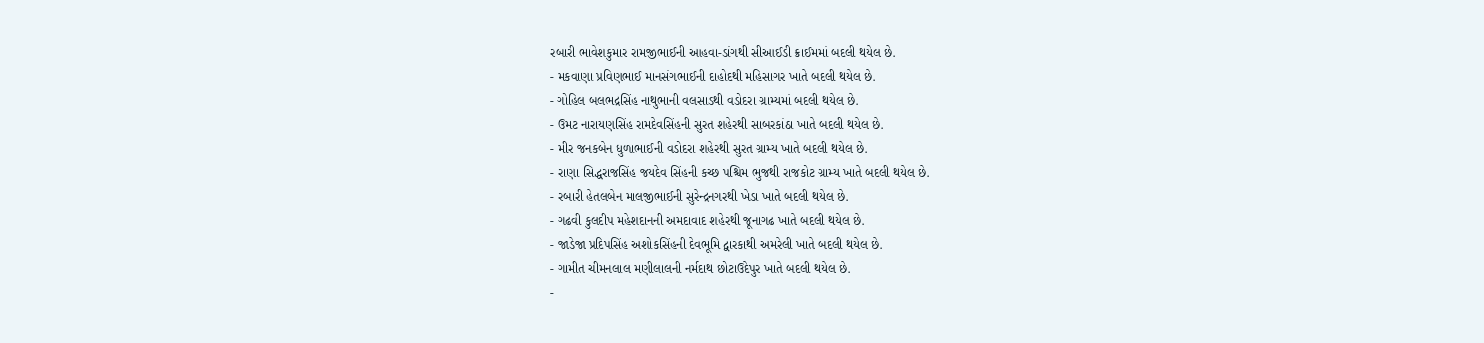રબારી ભાવેશકુમાર રામજીભાઈની આહવા-ડાંગથી સીઆઈડી ક્રાઈમમાં બદલી થયેલ છે.
- મકવાણા પ્રવિણભાઈ માનસંગભાઈની દાહોદથી મહિસાગર ખાતે બદલી થયેલ છે.
- ગોહિલ બલભદ્રસિંહ નાથુભાની વલસાડથી વડોદરા ગ્રામ્યમાં બદલી થયેલ છે.
- ઉમટ નારાયણસિંહ રામદેવસિંહની સુરત શહેરથી સાબરકાંઠા ખાતે બદલી થયેલ છે.
- મીર જનકબેન ધુળાભાઈની વડોદરા શહેરથી સુરત ગ્રામ્ય ખાતે બદલી થયેલ છે.
- રાણા સિદ્ધરાજસિંહ જયદેવ સિંહની કચ્છ પશ્ચિમ ભુજથી રાજકોટ ગ્રામ્ય ખાતે બદલી થયેલ છે.
- રબારી હેતલબેન માલજીભાઈની સુરેન્દ્રનગરથી ખેડા ખાતે બદલી થયેલ છે.
- ગઢવી કુલદીપ મહેશદાનની અમદાવાદ શહેરથી જૂનાગઢ ખાતે બદલી થયેલ છે.
- જાડેજા પ્રદિપસિંહ અશોકસિંહની દેવભૂમિ દ્વારકાથી અમરેલી ખાતે બદલી થયેલ છે.
- ગામીત ચીમનલાલ મણીલાલની નર્મદાથ છોટાઉદેપુર ખાતે બદલી થયેલ છે.
-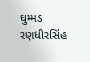ઘુમ્મડ રણધીરસિંહ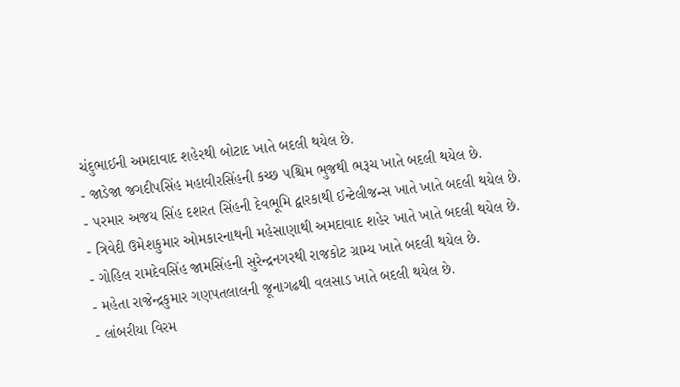ચંદુભાઈની અમદાવાદ શહેરથી બોટાદ ખાતે બદલી થયેલ છે.
- જાડેજા જગદીપસિંહ મહાવીરસિંહની કચ્છ પશ્ચિમ ભુજથી ભરૂચ ખાતે બદલી થયેલ છે.
- પરમાર અજય સિંહ દશરત સિંહની દેવભૂમિ દ્વારકાથી ઈન્ટેલીજન્સ ખાતે ખાતે બદલી થયેલ છે.
- ત્રિવેદી ઉમેશકુમાર ઓમકારનાથની મહેસાણાથી અમદાવાદ શહેર ખાતે ખાતે બદલી થયેલ છે.
- ગોહિલ રામદેવસિંહ જામસિંહની સુરેન્દ્રનગરથી રાજકોટ ગ્રામ્ય ખાતે બદલી થયેલ છે.
- મહેતા રાજેન્દ્રકુમાર ગણપતલાલની જૂનાગઢથી વલસાડ ખાતે બદલી થયેલ છે.
- લાંબરીયા વિરમ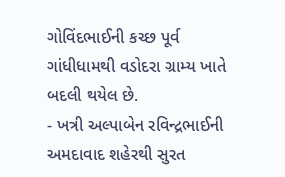ગોવિંદભાઈની કચ્છ પૂર્વ ગાંધીધામથી વડોદરા ગ્રામ્ય ખાતે બદલી થયેલ છે.
- ખત્રી અલ્પાબેન રવિન્દ્રભાઈની અમદાવાદ શહેરથી સુરત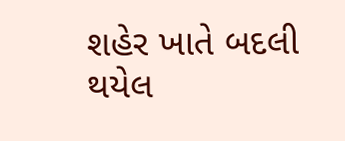શહેર ખાતે બદલી થયેલ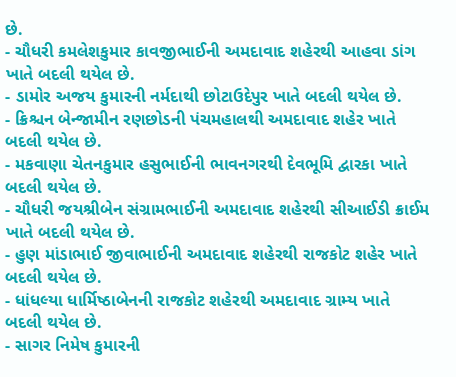છે.
- ચૌધરી કમલેશકુમાર કાવજીભાઈની અમદાવાદ શહેરથી આહવા ડાંગ ખાતે બદલી થયેલ છે.
- ડામોર અજય કુમારની નર્મદાથી છોટાઉદેપુર ખાતે બદલી થયેલ છે.
- ક્રિશ્ચન બેન્જામીન રણછોડની પંચમહાલથી અમદાવાદ શહેર ખાતે બદલી થયેલ છે.
- મકવાણા ચેતનકુમાર હસુભાઈની ભાવનગરથી દેવભૂમિ દ્વારકા ખાતે બદલી થયેલ છે.
- ચૌધરી જયશ્રીબેન સંગ્રામભાઈની અમદાવાદ શહેરથી સીઆઈડી ક્રાઈમ ખાતે બદલી થયેલ છે.
- હુણ માંડાભાઈ જીવાભાઈની અમદાવાદ શહેરથી રાજકોટ શહેર ખાતે બદલી થયેલ છે.
- ધાંધલ્યા ધાર્મિષ્ઠાબેનની રાજકોટ શહેરથી અમદાવાદ ગ્રામ્ય ખાતે બદલી થયેલ છે.
- સાગર નિમેષ કુમારની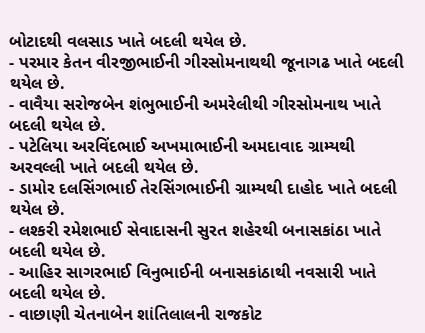બોટાદથી વલસાડ ખાતે બદલી થયેલ છે.
- પરમાર કેતન વીરજીભાઈની ગીરસોમનાથથી જૂનાગઢ ખાતે બદલી થયેલ છે.
- વાવૈયા સરોજબેન શંભુભાઈની અમરેલીથી ગીરસોમનાથ ખાતે બદલી થયેલ છે.
- પટેલિયા અરવિંદભાઈ અખમાભાઈની અમદાવાદ ગ્રામ્યથી અરવલ્લી ખાતે બદલી થયેલ છે.
- ડામોર દલસિંગભાઈ તેરસિંગભાઈની ગ્રામ્યથી દાહોદ ખાતે બદલી થયેલ છે.
- લશ્કરી રમેશભાઈ સેવાદાસની સુરત શહેરથી બનાસકાંઠા ખાતે બદલી થયેલ છે.
- આહિર સાગરભાઈ વિનુભાઈની બનાસકાંઠાથી નવસારી ખાતે બદલી થયેલ છે.
- વાછાણી ચેતનાબેન શાંતિલાલની રાજકોટ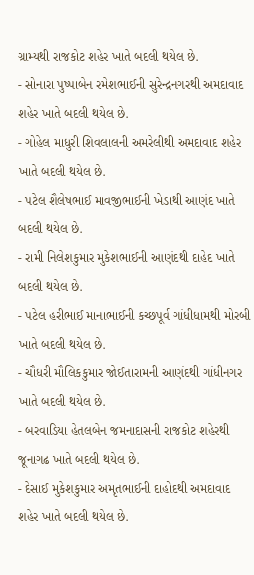ગ્રામ્યથી રાજકોટ શહેર ખાતે બદલી થયેલ છે.
- સોનારા પુષ્પાબેન રમેશભાઈની સુરેન્દ્રનગરથી અમદાવાદ શહેર ખાતે બદલી થયેલ છે.
- ગોહેલ માધુરી શિવલાલની અમરેલીથી અમદાવાદ શહેર ખાતે બદલી થયેલ છે.
- પટેલ શૈલેષભાઈ માવજીભાઈની ખેડાથી આણંદ ખાતે બદલી થયેલ છે.
- રામી નિલેશકુમાર મુકેશભાઈની આણંદથી દાહેદ ખાતે બદલી થયેલ છે.
- પટેલ હરીભાઈ માનાભાઈની કચ્છપૂર્વ ગાંધીધામથી મોરબી ખાતે બદલી થયેલ છે.
- ચૌધરી મૌલિકકુમાર જોઈતારામની આણંદથી ગાંધીનગર ખાતે બદલી થયેલ છે.
- બરવાડિયા હેતલબેન જમનાદાસની રાજકોટ શહેરથી જૂનાગઢ ખાતે બદલી થયેલ છે.
- દેસાઈ મુકેશકુમાર અમૃતભાઈની દાહોદથી અમદાવાદ શહેર ખાતે બદલી થયેલ છે.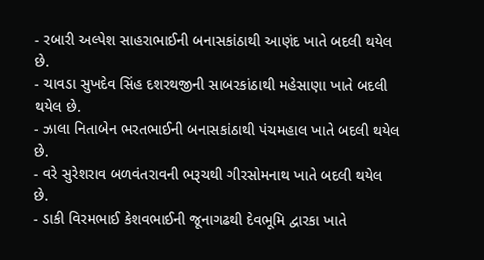- રબારી અલ્પેશ સાહરાભાઈની બનાસકાંઠાથી આણંદ ખાતે બદલી થયેલ છે.
- ચાવડા સુખદેવ સિંહ દશરથજીની સાબરકાંઠાથી મહેસાણા ખાતે બદલી થયેલ છે.
- ઝાલા નિતાબેન ભરતભાઈની બનાસકાંઠાથી પંચમહાલ ખાતે બદલી થયેલ છે.
- વરે સુરેશરાવ બળવંતરાવની ભરૂચથી ગીરસોમનાથ ખાતે બદલી થયેલ છે.
- ડાકી વિરમભાઈ કેશવભાઈની જૂનાગઢથી દેવભૂમિ દ્વારકા ખાતે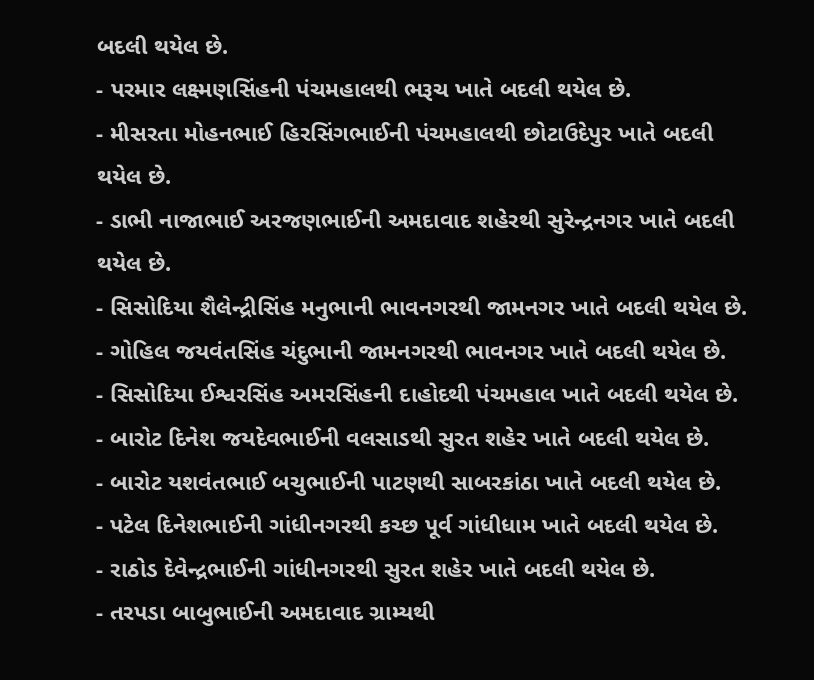બદલી થયેલ છે.
- પરમાર લક્ષ્મણસિંહની પંચમહાલથી ભરૂચ ખાતે બદલી થયેલ છે.
- મીસરતા મોહનભાઈ હિરસિંગભાઈની પંચમહાલથી છોટાઉદેપુર ખાતે બદલી થયેલ છે.
- ડાભી નાજાભાઈ અરજણભાઈની અમદાવાદ શહેરથી સુરેન્દ્રનગર ખાતે બદલી થયેલ છે.
- સિસોદિયા શૈલેન્દ્રીસિંહ મનુભાની ભાવનગરથી જામનગર ખાતે બદલી થયેલ છે.
- ગોહિલ જયવંતસિંહ ચંદુભાની જામનગરથી ભાવનગર ખાતે બદલી થયેલ છે.
- સિસોદિયા ઈશ્વરસિંહ અમરસિંહની દાહોદથી પંચમહાલ ખાતે બદલી થયેલ છે.
- બારોટ દિનેશ જયદેવભાઈની વલસાડથી સુરત શહેર ખાતે બદલી થયેલ છે.
- બારોટ યશવંતભાઈ બચુભાઈની પાટણથી સાબરકાંઠા ખાતે બદલી થયેલ છે.
- પટેલ દિનેશભાઈની ગાંધીનગરથી કચ્છ પૂર્વ ગાંધીધામ ખાતે બદલી થયેલ છે.
- રાઠોડ દેવેન્દ્રભાઈની ગાંધીનગરથી સુરત શહેર ખાતે બદલી થયેલ છે.
- તરપડા બાબુભાઈની અમદાવાદ ગ્રામ્યથી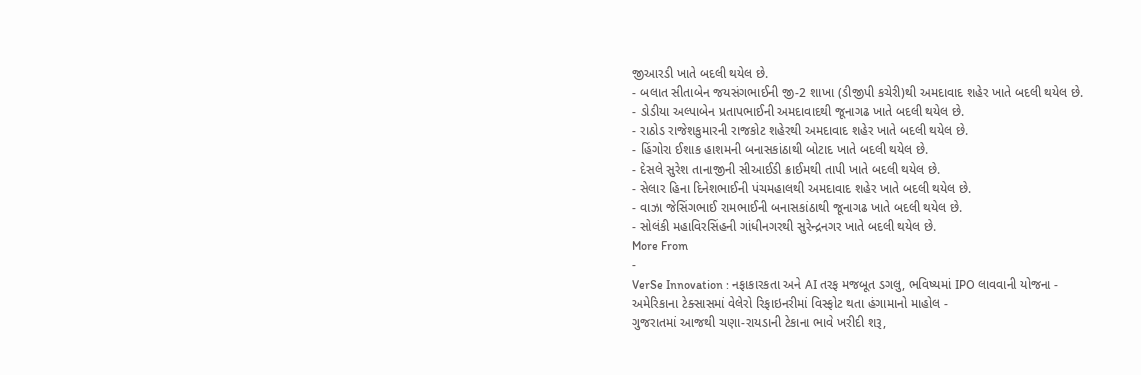જીઆરડી ખાતે બદલી થયેલ છે.
- બલાત સીતાબેન જયસંગભાઈની જી-2 શાખા (ડીજીપી કચેરી)થી અમદાવાદ શહેર ખાતે બદલી થયેલ છે.
- ડોડીયા અલ્પાબેન પ્રતાપભાઈની અમદાવાદથી જૂનાગઢ ખાતે બદલી થયેલ છે.
- રાઠોડ રાજેશકુમારની રાજકોટ શહેરથી અમદાવાદ શહેર ખાતે બદલી થયેલ છે.
- હિંગોરા ઈશાક હાશમની બનાસકાંઠાથી બોટાદ ખાતે બદલી થયેલ છે.
- દેસલે સુરેશ તાનાજીની સીઆઈડી ક્રાઈમથી તાપી ખાતે બદલી થયેલ છે.
- સેલાર હિના દિનેશભાઈની પંચમહાલથી અમદાવાદ શહેર ખાતે બદલી થયેલ છે.
- વાઝા જેસિંગભાઈ રામભાઈની બનાસકાંઠાથી જૂનાગઢ ખાતે બદલી થયેલ છે.
- સોલંકી મહાવિરસિંહની ગાંધીનગરથી સુરેન્દ્રનગર ખાતે બદલી થયેલ છે.
More From
-
VerSe Innovation : નફાકારકતા અને AI તરફ મજબૂત ડગલુ, ભવિષ્યમાં IPO લાવવાની યોજના -
અમેરિકાના ટેક્સાસમાં વેલેરો રિફાઇનરીમાં વિસ્ફોટ થતા હંગામાનો માહોલ -
ગુજરાતમાં આજથી ચણા-રાયડાની ટેકાના ભાવે ખરીદી શરૂ,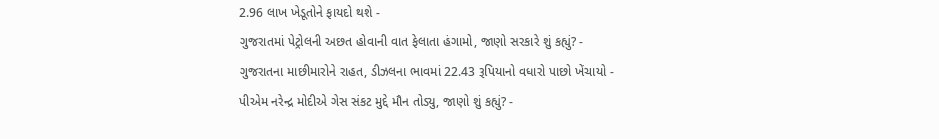2.96 લાખ ખેડૂતોને ફાયદો થશે -
ગુજરાતમાં પેટ્રોલની અછત હોવાની વાત ફેલાતા હંગામો, જાણો સરકારે શું કહ્યું? -
ગુજરાતના માછીમારોને રાહત, ડીઝલના ભાવમાં 22.43 રૂપિયાનો વધારો પાછો ખેંચાયો -
પીએમ નરેન્દ્ર મોદીએ ગેસ સંકટ મુદ્દે મૌન તોડ્યુ, જાણો શું કહ્યું? -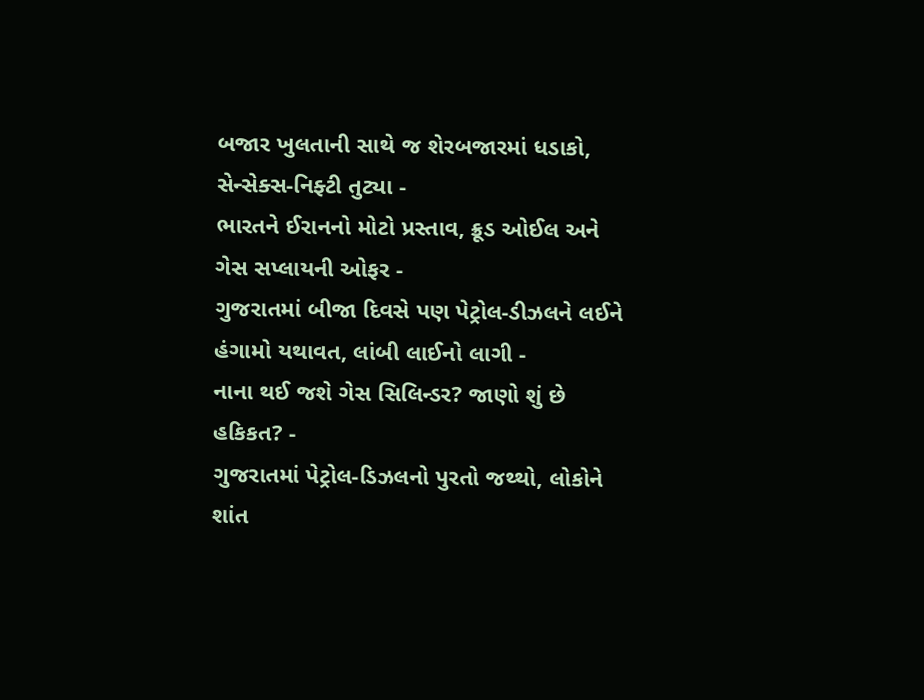બજાર ખુલતાની સાથે જ શેરબજારમાં ધડાકો, સેન્સેક્સ-નિફ્ટી તુટ્યા -
ભારતને ઈરાનનો મોટો પ્રસ્તાવ, ક્રૂડ ઓઈલ અને ગેસ સપ્લાયની ઓફર -
ગુજરાતમાં બીજા દિવસે પણ પેટ્રોલ-ડીઝલને લઈને હંગામો યથાવત, લાંબી લાઈનો લાગી -
નાના થઈ જશે ગેસ સિલિન્ડર? જાણો શું છે હકિકત? -
ગુજરાતમાં પેટ્રોલ-ડિઝલનો પુરતો જથ્થો, લોકોને શાંત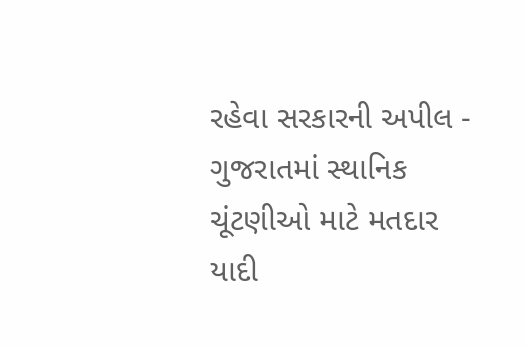રહેવા સરકારની અપીલ -
ગુજરાતમાં સ્થાનિક ચૂંટણીઓ માટે મતદાર યાદી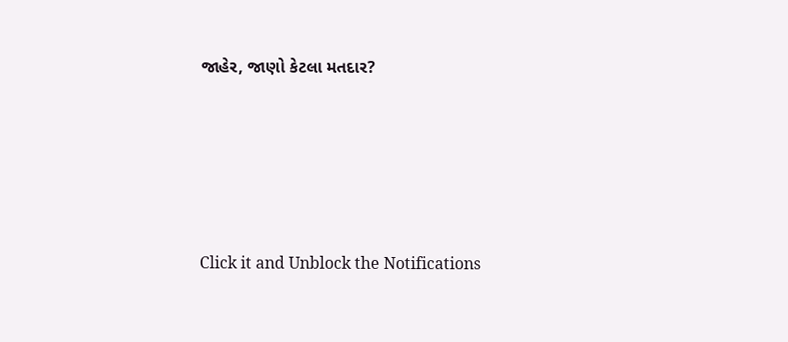જાહેર, જાણો કેટલા મતદાર?






Click it and Unblock the Notifications